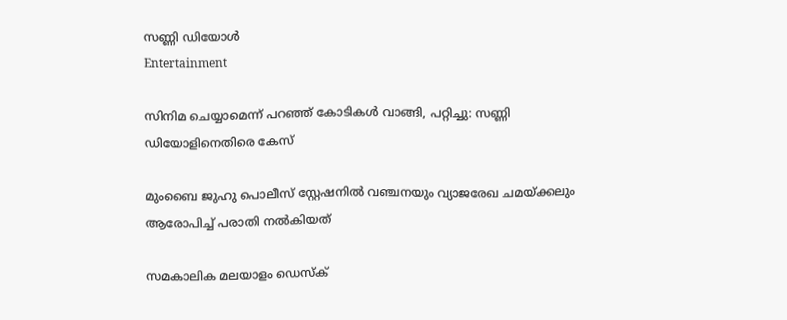സണ്ണി ഡിയോള്‍
Entertainment

സിനിമ ചെയ്യാമെന്ന് പറഞ്ഞ് കോടികള്‍ വാങ്ങി, പറ്റിച്ചു: സണ്ണി ഡിയോളിനെതിരെ കേസ്

മുംബൈ ജുഹു പൊലീസ് സ്റ്റേഷനിൽ വഞ്ചനയും വ്യാജരേഖ ചമയ്ക്കലും ആരോപിച്ച് പരാതി നല്‍കിയത്

സമകാലിക മലയാളം ഡെസ്ക്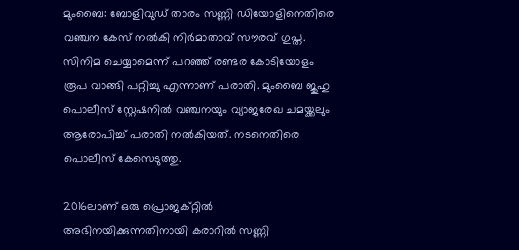മുംബൈ: ബോളിവുഡ് താരം സണ്ണി ഡിയോളിനെതിരെ വഞ്ചന കേസ് നൽകി നിർ‍മാതാവ് സൗരവ് ഗുപ്ത. സിനിമ ചെയ്യാമെന്ന് പറഞ്ഞ് രണ്ടര കോടിയോളം രൂപ വാങ്ങി പറ്റിച്ചു എന്നാണ് പരാതി. മുംബൈ ജുഹു പൊലീസ് സ്റ്റേഷനിൽ വഞ്ചനയും വ്യാജരേഖ ചമയ്ക്കലും ആരോപിച്ച് പരാതി നല്‍കിയത്. നടനെതിരെ പൊലീസ് കേസെടുത്തു.

2016ലാണ് ഒരു പ്രൊജക്റ്റിൽ അഭിനയിക്കുന്നതിനായി കരാറിൽ സണ്ണി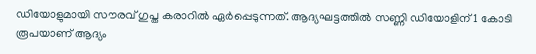ഡിയോളുമായി സൗരവ് ഗുപ്ത കരാറിൽ ഏർപ്പെടുന്നത്. ആദ്യഘട്ടത്തില്‍ സണ്ണി ഡിയോളിന് 1 കോടി രൂപയാണ് ആദ്യം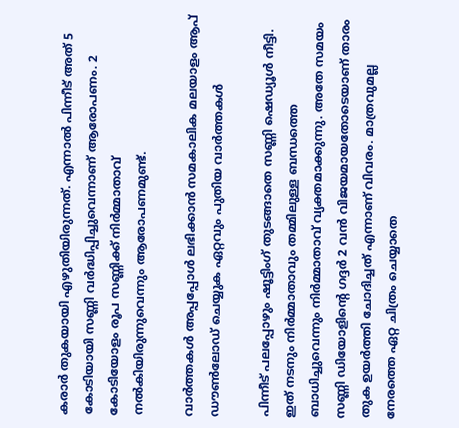കരാര്‍ തുകയായി എഴുതിയിരുന്നത്. എന്നാല്‍ പിന്നീട് അത് 5 കോടിയായി സണ്ണി വര്‍ദ്ധിപ്പിച്ചുവെന്നാണ് ആരോപണം. 2 കോടിയോളം രൂപ സണ്ണിക്ക് നിര്‍മ്മാതാവ് നല്‍കിയിരുന്നുവെന്നും ആരോപണമുണ്ട്.

വാര്‍ത്തകള്‍ അപ്പപ്പോള്‍ ലഭിക്കാന്‍ സമകാലിക മലയാളം ആപ് ഡൗണ്‍ലോഡ് ചെയ്യുക ഏറ്റവും പുതിയ വാര്‍ത്തകള്‍

പിന്നീട് പലപ്പോഴും ഷൂട്ടിംഗ് തുടങ്ങാതെ സണ്ണി ഷെഡ്യൂള്‍ നീട്ടി. ഇത് നടനും നിര്‍മ്മാതാവും തമ്മിലുള്ള ബന്ധത്തെ ബാധിച്ചുവെന്നും നിര്‍മ്മാതാവ് വ്യക്തമാക്കുന്നു. അതേ സമയം സണ്ണി ഡിയോളിന്‍റെ ഗദ്ദര്‍ 2 വന്‍ വിജയമായതോടെയാണ് താരം തുക ഉയര്‍ത്തി ചോദിച്ചത് എന്നാണ് വിവരം. മാത്രവുമല്ല നേരത്തെ ഏറ്റ ചിത്രം ചെയ്യാതെ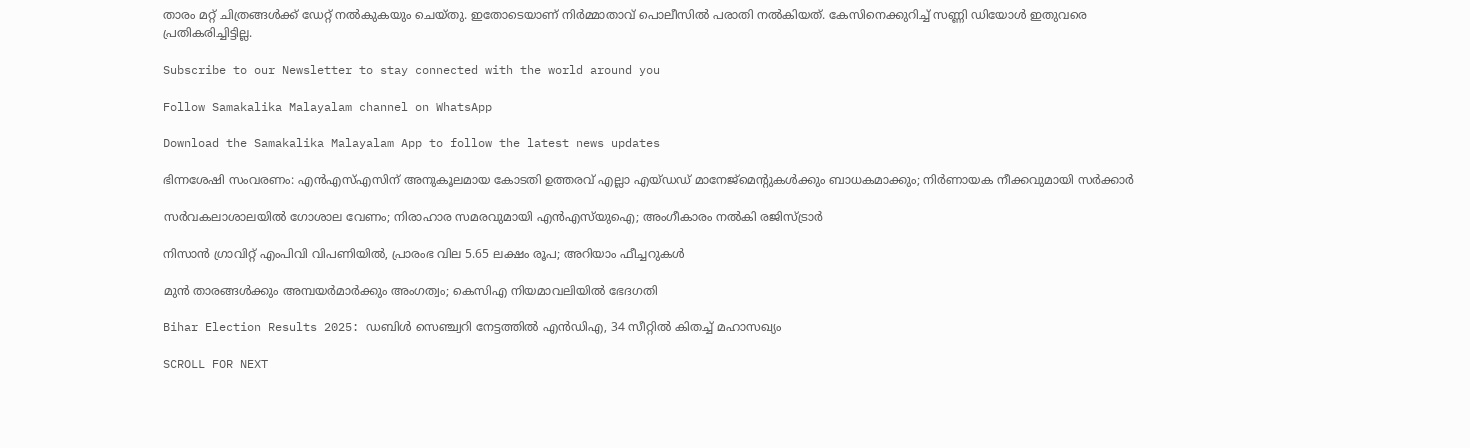താരം മറ്റ് ചിത്രങ്ങള്‍ക്ക് ഡേറ്റ് നല്‍കുകയും ചെയ്തു. ഇതോടെയാണ് നിര്‍മ്മാതാവ് പൊലീസില്‍ പരാതി നല്‍കിയത്. കേസിനെക്കുറിച്ച് സണ്ണി ഡിയോള്‍ ഇതുവരെ പ്രതികരിച്ചിട്ടില്ല.

Subscribe to our Newsletter to stay connected with the world around you

Follow Samakalika Malayalam channel on WhatsApp

Download the Samakalika Malayalam App to follow the latest news updates

ഭിന്നശേഷി സംവരണം: എന്‍എസ്എസിന് അനുകൂലമായ കോടതി ഉത്തരവ് എല്ലാ എയ്ഡഡ് മാനേജ്‌മെന്റുകള്‍ക്കും ബാധകമാക്കും; നിര്‍ണായക നീക്കവുമായി സര്‍ക്കാര്‍

സര്‍വകലാശാലയില്‍ ഗോശാല വേണം; നിരാഹാര സമരവുമായി എന്‍എസ്‌യുഐ; അംഗീകാരം നല്‍കി രജിസ്ട്രാര്‍

നിസാന്‍ ഗ്രാവിറ്റ് എംപിവി വിപണിയില്‍, പ്രാരംഭ വില 5.65 ലക്ഷം രൂപ; അറിയാം ഫീച്ചറുകള്‍

മുൻ താരങ്ങൾക്കും അമ്പയർമാർക്കും അംഗത്വം; കെസിഎ നിയമാവലിയിൽ ഭേദഗതി

Bihar Election Results 2025: ഡബിള്‍ സെഞ്ച്വറി നേട്ടത്തില്‍ എന്‍ഡിഎ, 34 സീറ്റില്‍ കിതച്ച് മഹാസഖ്യം

SCROLL FOR NEXT